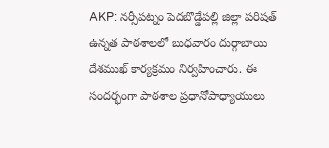AKP: నర్సీపట్నం పెదబొడ్డేపల్లి జిల్లా పరిషత్ ఉన్నత పాఠశాలలో బుధవారం దుర్గాబాయి దేశముఖ్ కార్యక్రమం నిర్వహించారు. ఈ సందర్భంగా పాఠశాల ప్రధానోపాధ్యాయులు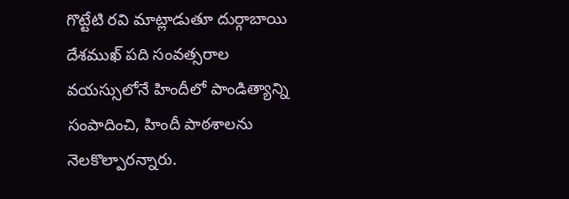గొట్టేటి రవి మాట్లాడుతూ దుర్గాబాయి దేశముఖ్ పది సంవత్సరాల వయస్సులోనే హిందీలో పాండిత్యాన్ని సంపాదించి, హిందీ పాఠశాలను నెలకొల్పారన్నారు.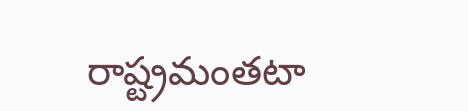రాష్ట్రమంతటా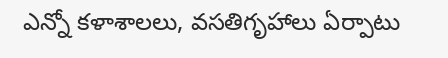ఎన్నో కళాశాలలు, వసతిగృహాలు ఏర్పాటు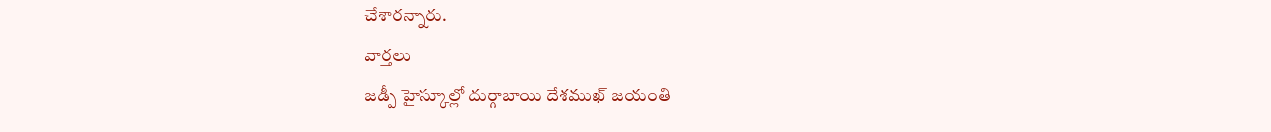చేశారన్నారు.
వార్తలు
జడ్పీ హైస్కూల్లో దుర్గాబాయి దేశముఖ్ జయంతి